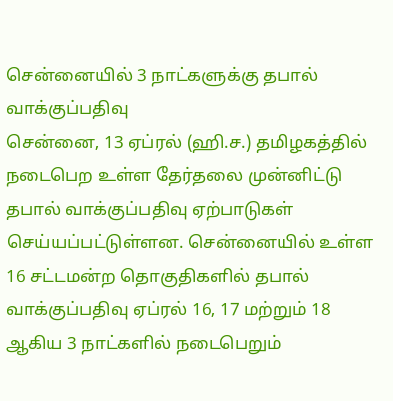சென்னையில் 3 நாட்களுக்கு தபால் வாக்குப்பதிவு
சென்னை, 13 ஏப்ரல் (ஹி.ச.) தமிழகத்தில் நடைபெற உள்ள தேர்தலை முன்னிட்டு தபால் வாக்குப்பதிவு ஏற்பாடுகள் செய்யப்பட்டுள்ளன. சென்னையில் உள்ள 16 சட்டமன்ற தொகுதிகளில் தபால் வாக்குப்பதிவு ஏப்ரல் 16, 17 மற்றும் 18 ஆகிய 3 நாட்களில் நடைபெறும்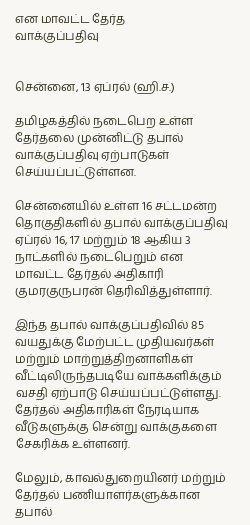என மாவட்ட தேர்த
வாக்குப்பதிவு


சென்னை, 13 ஏப்ரல் (ஹி.ச.)

தமிழகத்தில் நடைபெற உள்ள தேர்தலை முன்னிட்டு தபால் வாக்குப்பதிவு ஏற்பாடுகள் செய்யப்பட்டுள்ளன.

சென்னையில் உள்ள 16 சட்டமன்ற தொகுதிகளில் தபால் வாக்குப்பதிவு ஏப்ரல் 16, 17 மற்றும் 18 ஆகிய 3 நாட்களில் நடைபெறும் என மாவட்ட தேர்தல் அதிகாரி குமரகுருபரன் தெரிவித்துள்ளார்.

இந்த தபால் வாக்குப்பதிவில் 85 வயதுக்கு மேற்பட்ட முதியவர்கள் மற்றும் மாற்றுத்திறனாளிகள் வீட்டிலிருந்தபடியே வாக்களிக்கும் வசதி ஏற்பாடு செய்யப்பட்டுள்ளது. தேர்தல் அதிகாரிகள் நேரடியாக வீடுகளுக்கு சென்று வாக்குகளை சேகரிக்க உள்ளனர்.

மேலும், காவல்துறையினர் மற்றும் தேர்தல் பணியாளர்களுக்கான தபால்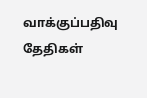வாக்குப்பதிவு தேதிகள்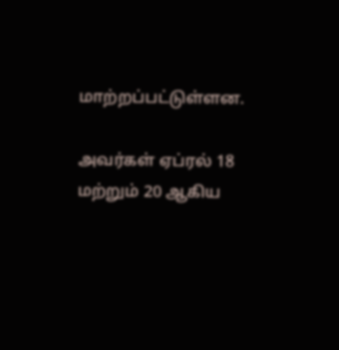மாற்றப்பட்டுள்ளன.

அவர்கள் ஏப்ரல் 18 மற்றும் 20 ஆகிய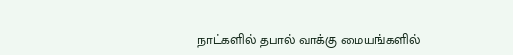நாட்களில் தபால் வாக்கு மையங்களில்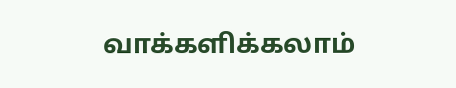வாக்களிக்கலாம்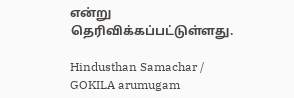என்று தெரிவிக்கப்பட்டுள்ளது.

Hindusthan Samachar / GOKILA arumugam